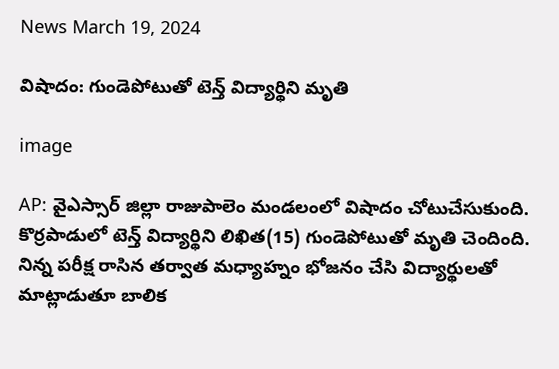News March 19, 2024

విషాదం: గుండెపోటుతో టెన్త్ విద్యార్థిని మృతి

image

AP: వైఎస్సార్ జిల్లా రాజుపాలెం మండలంలో విషాదం చోటుచేసుకుంది. కొర్రపాడులో టెన్త్ విద్యార్థిని లిఖిత(15) గుండెపోటుతో మృతి చెందింది. నిన్న పరీక్ష రాసిన తర్వాత మధ్యాహ్నం భోజనం చేసి విద్యార్థులతో మాట్లాడుతూ బాలిక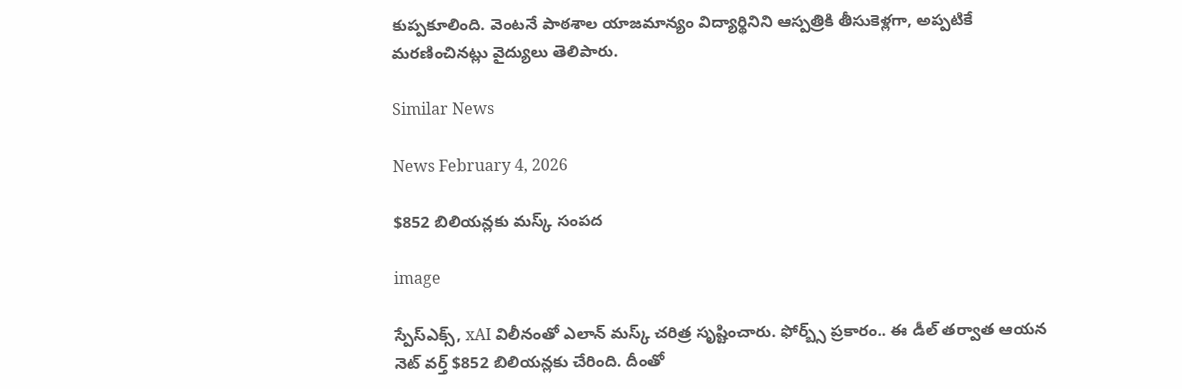కుప్పకూలింది. వెంటనే పాఠశాల యాజమాన్యం విద్యార్థినిని ఆస్పత్రికి తీసుకెళ్లగా, అప్పటికే మరణించినట్లు వైద్యులు తెలిపారు.

Similar News

News February 4, 2026

$852 బిలియన్లకు మస్క్ సంపద

image

స్పేస్‌ఎక్స్, xAI విలీనంతో ఎలాన్ మస్క్ చరిత్ర సృష్టించారు. ఫోర్బ్స్ ప్రకారం.. ఈ డీల్ తర్వాత ఆయన నెట్ వర్త్ $852 బిలియన్లకు చేరింది. దీంతో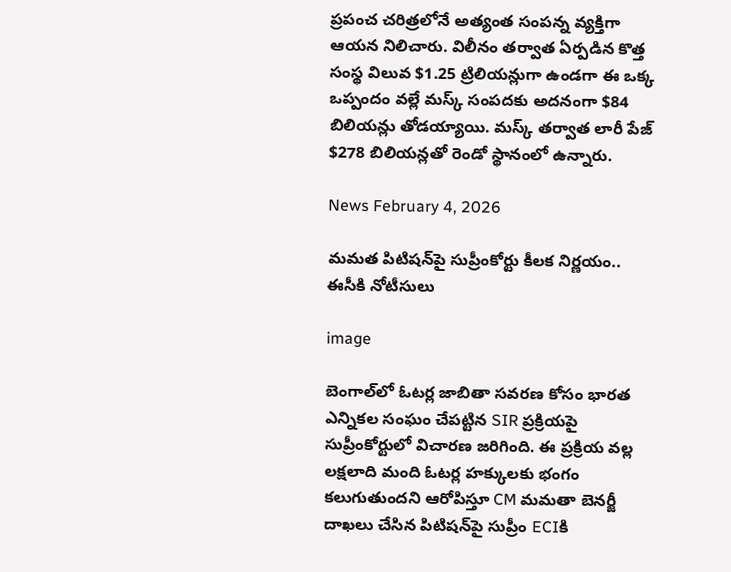ప్రపంచ చరిత్రలోనే అత్యంత సంపన్న వ్యక్తిగా ఆయన నిలిచారు. విలీనం తర్వాత ఏర్పడిన కొత్త సంస్థ విలువ $1.25 ట్రిలియన్లుగా ఉండగా ఈ ఒక్క ఒప్పందం వల్లే మస్క్ సంపదకు అదనంగా $84 బిలియన్లు తోడయ్యాయి. మస్క్ తర్వాత లారీ పేజ్ $278 బిలియన్లతో రెండో స్థానంలో ఉన్నారు.

News February 4, 2026

మమత పిటిషన్‌పై సుప్రీంకోర్టు కీలక నిర్ణయం.. ఈసీకి నోటీసులు

image

బెంగాల్‌లో ఓటర్ల జాబితా సవరణ కోసం భారత ఎన్నికల సంఘం చేపట్టిన SIR ప్రక్రియపై సుప్రీంకోర్టులో విచారణ జరిగింది. ఈ ప్రక్రియ వల్ల లక్షలాది మంది ఓటర్ల హక్కులకు భంగం కలుగుతుందని ఆరోపిస్తూ CM మమతా బెనర్జీ దాఖలు చేసిన పిటిషన్‌పై సుప్రీం ECIకి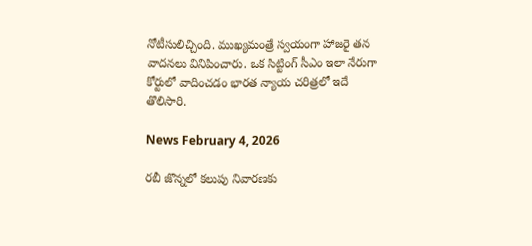నోటీసులిచ్చింది. ముఖ్యమంత్రే స్వయంగా హాజరై తన వాదనలు వినిపించారు. ఒక సిట్టింగ్ సీఎం ఇలా నేరుగా కోర్టులో వాదించడం భారత న్యాయ చరిత్రలో ఇదే తొలిసారి.

News February 4, 2026

రబీ జొన్నలో కలుపు నివారణకు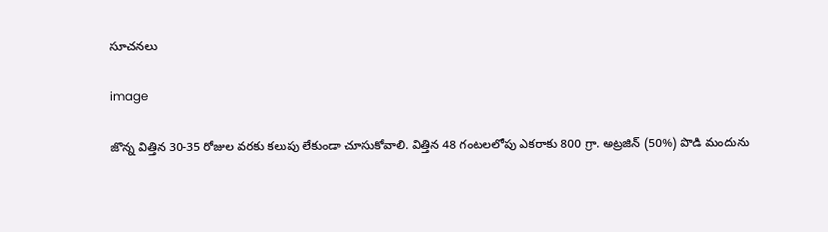సూచనలు

image

జొన్న విత్తిన 30-35 రోజుల వరకు కలుపు లేకుండా చూసుకోవాలి. విత్తిన 48 గంటలలోపు ఎకరాకు 800 గ్రా. అట్రజిన్‌ (50%) పొడి మందును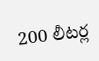200 లీటర్ల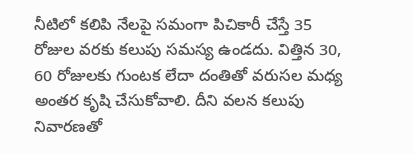నీటిలో కలిపి నేలపై సమంగా పిచికారీ చేస్తే 35 రోజుల వరకు కలుపు సమస్య ఉండదు. విత్తిన 30, 60 రోజులకు గుంటక లేదా దంతితో వరుసల మధ్య అంతర కృషి చేసుకోవాలి. దీని వలన కలుపు నివారణతో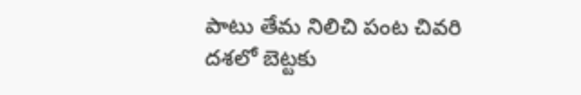పాటు తేమ నిలిచి పంట చివరి దశలో బెట్టకు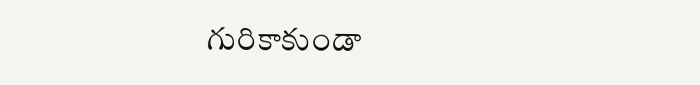గురికాకుండా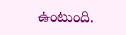ఉంటుంది.